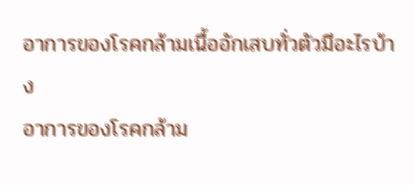อาการของโรคกล้ามเนื้ออักเสบทั่วตัวมีอะไรบ้าง
อาการของโรคกล้าม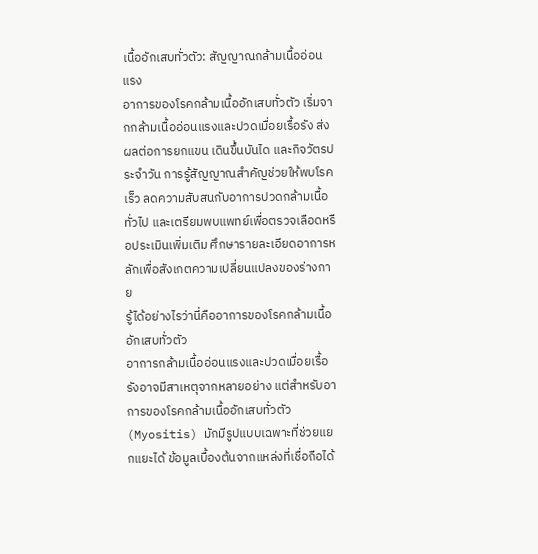เนื้ออักเสบทั่วตัว: สัญญาณกล้ามเนื้ออ่อนแรง
อาการของโรคกล้ามเนื้ออักเสบทั่วตัว เริ่มจากกล้ามเนื้ออ่อนแรงและปวดเมื่อยเรื้อรัง ส่งผลต่อการยกแขน เดินขึ้นบันได และกิจวัตรประจำวัน การรู้สัญญาณสำคัญช่วยให้พบโรคเร็ว ลดความสับสนกับอาการปวดกล้ามเนื้อทั่วไป และเตรียมพบแพทย์เพื่อตรวจเลือดหรือประเมินเพิ่มเติม ศึกษารายละเอียดอาการหลักเพื่อสังเกตความเปลี่ยนแปลงของร่างกาย
รู้ได้อย่างไรว่านี่คืออาการของโรคกล้ามเนื้ออักเสบทั่วตัว
อาการกล้ามเนื้ออ่อนแรงและปวดเมื่อยเรื้อรังอาจมีสาเหตุจากหลายอย่าง แต่สำหรับอาการของโรคกล้ามเนื้ออักเสบทั่วตัว (Myositis) มักมีรูปแบบเฉพาะที่ช่วยแยกแยะได้ ข้อมูลเบื้องต้นจากแหล่งที่เชื่อถือได้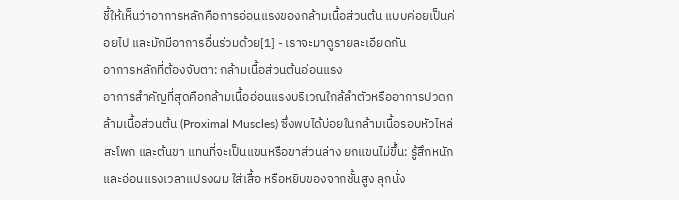ชี้ให้เห็นว่าอาการหลักคือการอ่อนแรงของกล้ามเนื้อส่วนต้น แบบค่อยเป็นค่อยไป และมักมีอาการอื่นร่วมด้วย[1] - เราจะมาดูรายละเอียดกัน
อาการหลักที่ต้องจับตา: กล้ามเนื้อส่วนต้นอ่อนแรง
อาการสำคัญที่สุดคือกล้ามเนื้ออ่อนแรงบริเวณใกล้ลำตัวหรืออาการปวดกล้ามเนื้อส่วนต้น (Proximal Muscles) ซึ่งพบได้บ่อยในกล้ามเนื้อรอบหัวไหล่ สะโพก และต้นขา แทนที่จะเป็นแขนหรือขาส่วนล่าง ยกแขนไม่ขึ้น: รู้สึกหนักและอ่อนแรงเวลาแปรงผม ใส่เสื้อ หรือหยิบของจากชั้นสูง ลุกนั่ง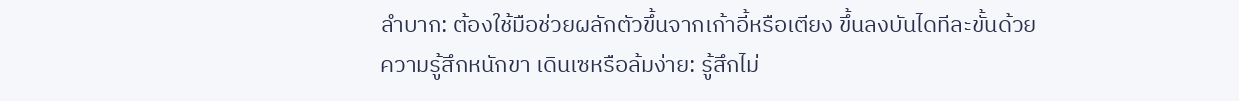ลำบาก: ต้องใช้มือช่วยผลักตัวขึ้นจากเก้าอี้หรือเตียง ขึ้นลงบันไดทีละขั้นด้วยความรู้สึกหนักขา เดินเซหรือล้มง่าย: รู้สึกไม่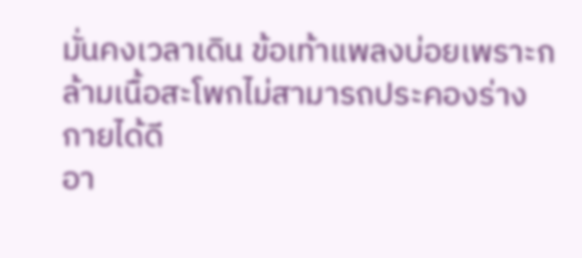มั่นคงเวลาเดิน ข้อเท้าแพลงบ่อยเพราะกล้ามเนื้อสะโพกไม่สามารถประคองร่างกายได้ดี
อา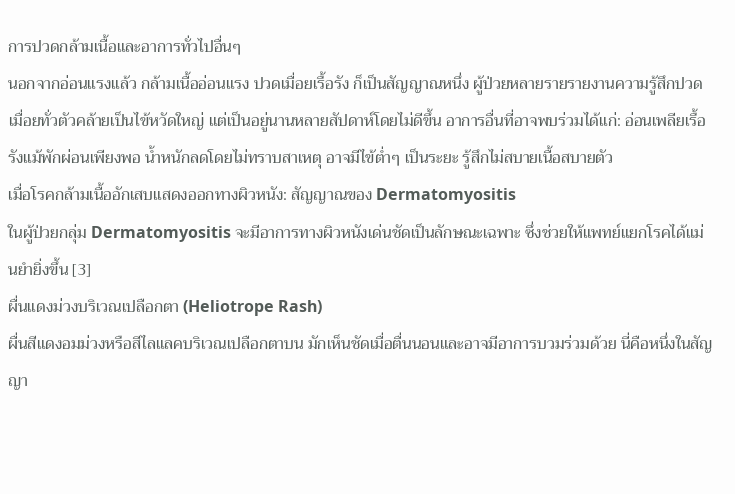การปวดกล้ามเนื้อและอาการทั่วไปอื่นๆ
นอกจากอ่อนแรงแล้ว กล้ามเนื้ออ่อนแรง ปวดเมื่อยเรื้อรัง ก็เป็นสัญญาณหนึ่ง ผู้ป่วยหลายรายรายงานความรู้สึกปวดเมื่อยทั่วตัวคล้ายเป็นไข้หวัดใหญ่ แต่เป็นอยู่นานหลายสัปดาห์โดยไม่ดีขึ้น อาการอื่นที่อาจพบร่วมได้แก่: อ่อนเพลียเรื้อรังแม้พักผ่อนเพียงพอ น้ำหนักลดโดยไม่ทราบสาเหตุ อาจมีไข้ต่ำๆ เป็นระยะ รู้สึกไม่สบายเนื้อสบายตัว
เมื่อโรคกล้ามเนื้ออักเสบแสดงออกทางผิวหนัง: สัญญาณของ Dermatomyositis
ในผู้ป่วยกลุ่ม Dermatomyositis จะมีอาการทางผิวหนังเด่นชัดเป็นลักษณะเฉพาะ ซึ่งช่วยให้แพทย์แยกโรคได้แม่นยำยิ่งขึ้น [3]
ผื่นแดงม่วงบริเวณเปลือกตา (Heliotrope Rash)
ผื่นสีแดงอมม่วงหรือสีไลแลคบริเวณเปลือกตาบน มักเห็นชัดเมื่อตื่นนอนและอาจมีอาการบวมร่วมด้วย นี่คือหนึ่งในสัญญา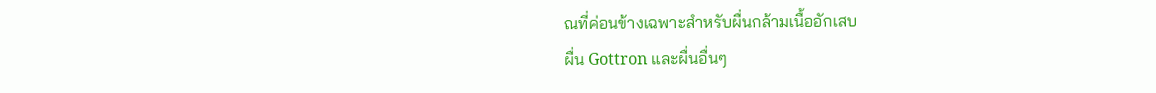ณที่ค่อนข้างเฉพาะสำหรับผื่นกล้ามเนื้ออักเสบ
ผื่น Gottron และผื่นอื่นๆ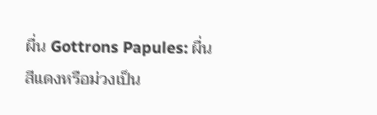ผื่น Gottrons Papules: ผื่นสีแดงหรือม่วงเป็น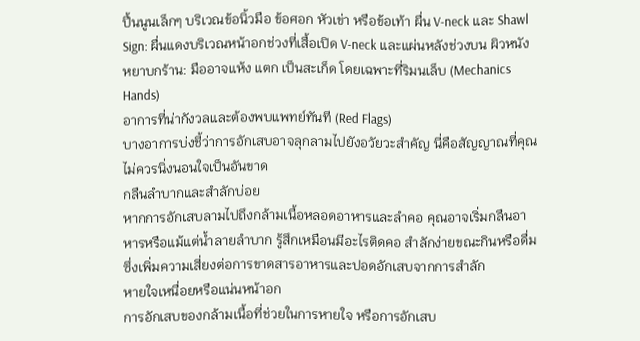ปื้นนูนเล็กๆ บริเวณข้อนิ้วมือ ข้อศอก หัวเข่า หรือข้อเท้า ผื่น V-neck และ Shawl Sign: ผื่นแดงบริเวณหน้าอกช่วงที่เสื้อเปิด V-neck และแผ่นหลังช่วงบน ผิวหนังหยาบกร้าน: มืออาจแห้ง แตก เป็นสะเก็ด โดยเฉพาะที่ริมนเล็บ (Mechanics Hands)
อาการที่น่ากังวลและต้องพบแพทย์ทันที (Red Flags)
บางอาการบ่งชี้ว่าการอักเสบอาจลุกลามไปยังอวัยวะสำคัญ นี่คือสัญญาณที่คุณไม่ควรนิ่งนอนใจเป็นอันขาด
กลืนลำบากและสำลักบ่อย
หากการอักเสบลามไปถึงกล้ามเนื้อหลอดอาหารและลำคอ คุณอาจเริ่มกลืนอาหารหรือแม้แต่น้ำลายลำบาก รู้สึกเหมือนมีอะไรติดคอ สำลักง่ายขณะกินหรือดื่ม ซึ่งเพิ่มความเสี่ยงต่อการขาดสารอาหารและปอดอักเสบจากการสำลัก
หายใจเหนื่อยหรือแน่นหน้าอก
การอักเสบของกล้ามเนื้อที่ช่วยในการหายใจ หรือการอักเสบ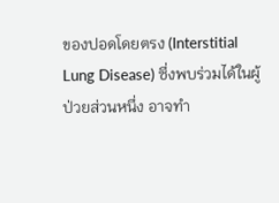ของปอดโดยตรง (Interstitial Lung Disease) ซึ่งพบร่วมได้ในผู้ป่วยส่วนหนึ่ง อาจทำ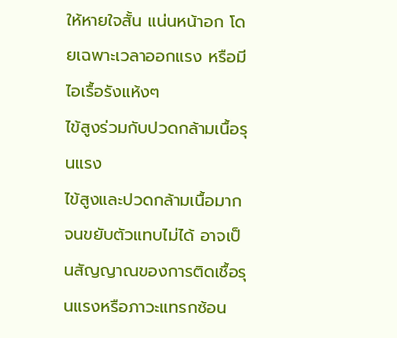ให้หายใจสั้น แน่นหน้าอก โดยเฉพาะเวลาออกแรง หรือมีไอเรื้อรังแห้งๆ
ไข้สูงร่วมกับปวดกล้ามเนื้อรุนแรง
ไข้สูงและปวดกล้ามเนื้อมากจนขยับตัวแทบไม่ได้ อาจเป็นสัญญาณของการติดเชื้อรุนแรงหรือภาวะแทรกซ้อน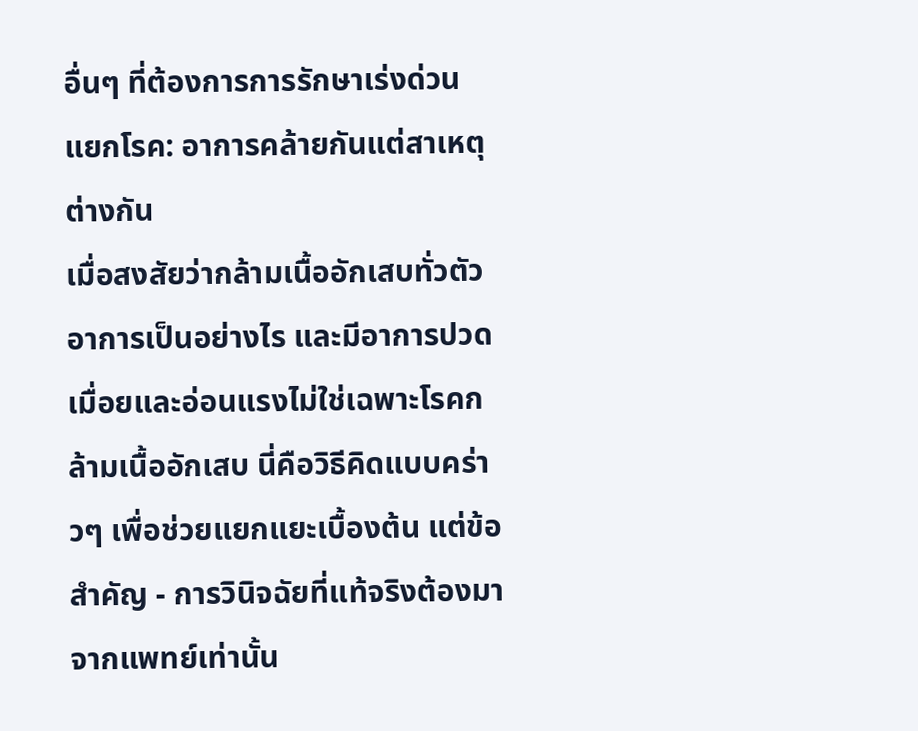อื่นๆ ที่ต้องการการรักษาเร่งด่วน
แยกโรค: อาการคล้ายกันแต่สาเหตุต่างกัน
เมื่อสงสัยว่ากล้ามเนื้ออักเสบทั่วตัว อาการเป็นอย่างไร และมีอาการปวดเมื่อยและอ่อนแรงไม่ใช่เฉพาะโรคกล้ามเนื้ออักเสบ นี่คือวิธีคิดแบบคร่าวๆ เพื่อช่วยแยกแยะเบื้องต้น แต่ข้อสำคัญ - การวินิจฉัยที่แท้จริงต้องมาจากแพทย์เท่านั้น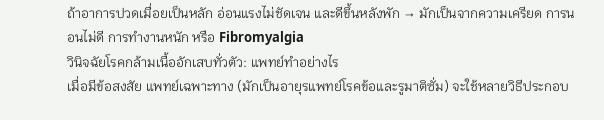ถ้าอาการปวดเมื่อยเป็นหลัก อ่อนแรงไม่ชัดเจน และดีขึ้นหลังพัก → มักเป็นจากความเครียด การนอนไม่ดี การทำงานหนัก หรือ Fibromyalgia
วินิจฉัยโรคกล้ามเนื้ออักเสบทั่วตัว: แพทย์ทำอย่างไร
เมื่อมีข้อสงสัย แพทย์เฉพาะทาง (มักเป็นอายุรแพทย์โรคข้อและรูมาติซั่ม) จะใช้หลายวิธีประกอบ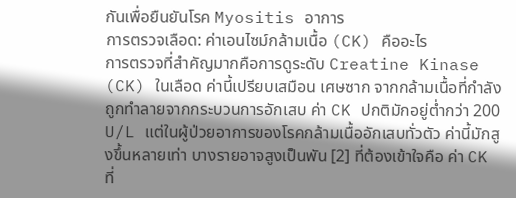กันเพื่อยืนยันโรค Myositis อาการ
การตรวจเลือด: ค่าเอนไซม์กล้ามเนื้อ (CK) คืออะไร
การตรวจที่สำคัญมากคือการดูระดับ Creatine Kinase (CK) ในเลือด ค่านี้เปรียบเสมือน เศษซาก จากกล้ามเนื้อที่กำลังถูกทำลายจากกระบวนการอักเสบ ค่า CK ปกติมักอยู่ต่ำกว่า 200 U/L แต่ในผู้ป่วยอาการของโรคกล้ามเนื้ออักเสบทั่วตัว ค่านี้มักสูงขึ้นหลายเท่า บางรายอาจสูงเป็นพัน [2] ที่ต้องเข้าใจคือ ค่า CK ที่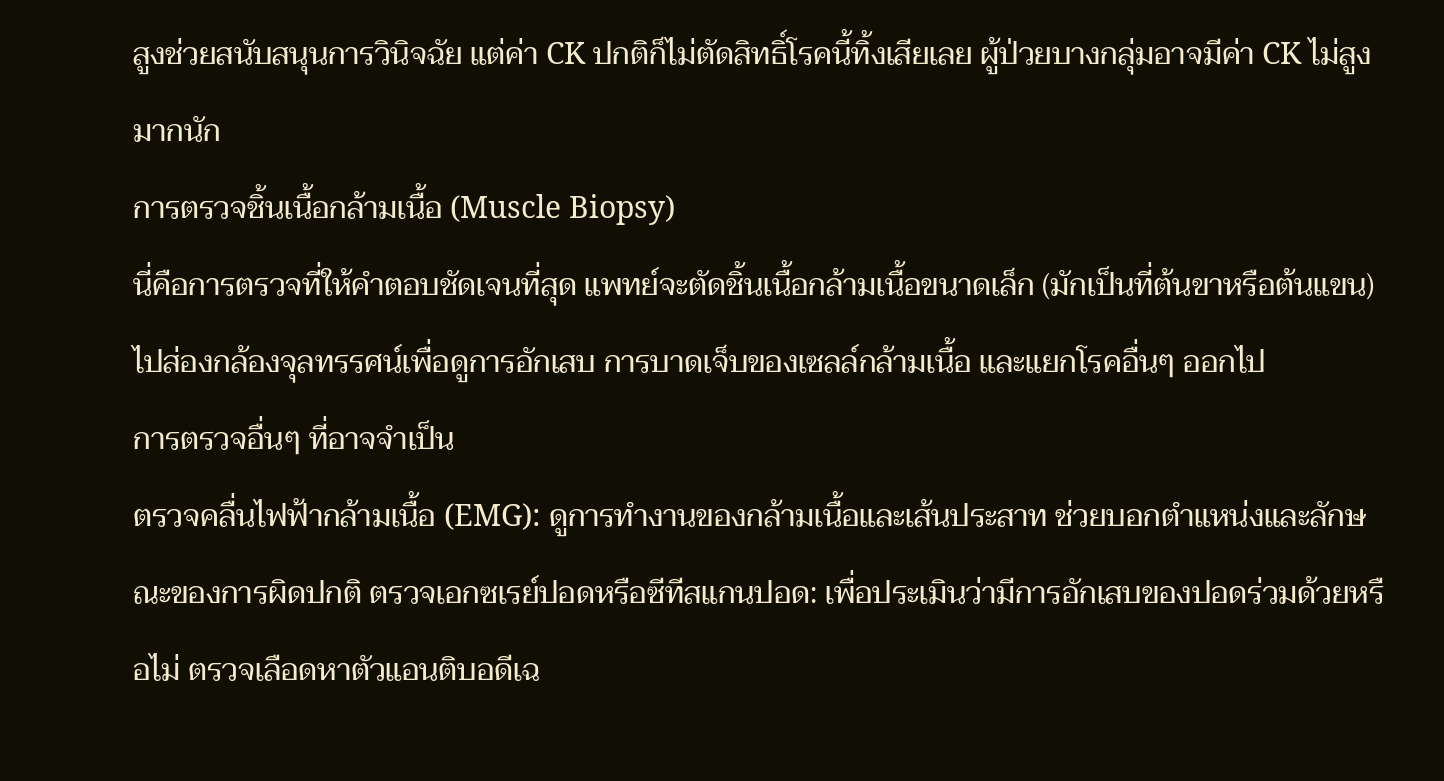สูงช่วยสนับสนุนการวินิจฉัย แต่ค่า CK ปกติก็ไม่ตัดสิทธิ์โรคนี้ทิ้งเสียเลย ผู้ป่วยบางกลุ่มอาจมีค่า CK ไม่สูงมากนัก
การตรวจชิ้นเนื้อกล้ามเนื้อ (Muscle Biopsy)
นี่คือการตรวจที่ให้คำตอบชัดเจนที่สุด แพทย์จะตัดชิ้นเนื้อกล้ามเนื้อขนาดเล็ก (มักเป็นที่ต้นขาหรือต้นแขน) ไปส่องกล้องจุลทรรศน์เพื่อดูการอักเสบ การบาดเจ็บของเซลล์กล้ามเนื้อ และแยกโรคอื่นๆ ออกไป
การตรวจอื่นๆ ที่อาจจำเป็น
ตรวจคลื่นไฟฟ้ากล้ามเนื้อ (EMG): ดูการทำงานของกล้ามเนื้อและเส้นประสาท ช่วยบอกตำแหน่งและลักษณะของการผิดปกติ ตรวจเอกซเรย์ปอดหรือซีทีสแกนปอด: เพื่อประเมินว่ามีการอักเสบของปอดร่วมด้วยหรือไม่ ตรวจเลือดหาตัวแอนติบอดีเฉ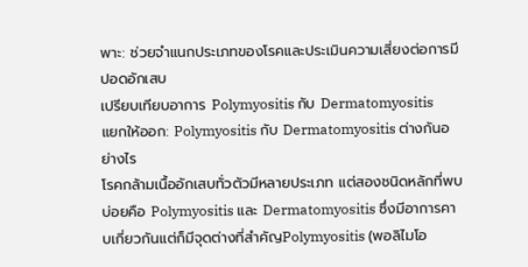พาะ: ช่วยจำแนกประเภทของโรคและประเมินความเสี่ยงต่อการมีปอดอักเสบ
เปรียบเทียบอาการ Polymyositis กับ Dermatomyositis
แยกให้ออก: Polymyositis กับ Dermatomyositis ต่างกันอย่างไร
โรคกล้ามเนื้ออักเสบทั่วตัวมีหลายประเภท แต่สองชนิดหลักที่พบบ่อยคือ Polymyositis และ Dermatomyositis ซึ่งมีอาการคาบเกี่ยวกันแต่ก็มีจุดต่างที่สำคัญPolymyositis (พอลิไมโอ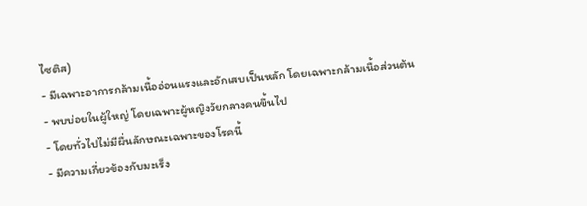ไซติส)
- มีเฉพาะอาการกล้ามเนื้ออ่อนแรงและอักเสบเป็นหลัก โดยเฉพาะกล้ามเนื้อส่วนต้น
- พบบ่อยในผู้ใหญ่ โดยเฉพาะผู้หญิงวัยกลางคนขึ้นไป
- โดยทั่วไปไม่มีผื่นลักษณะเฉพาะของโรคนี้
- มีความเกี่ยวข้องกับมะเร็ง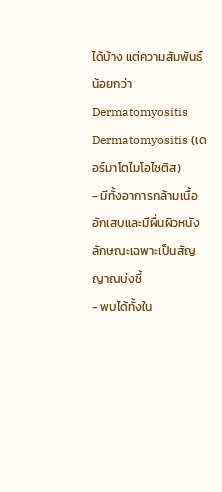ได้บ้าง แต่ความสัมพันธ์น้อยกว่า Dermatomyositis
Dermatomyositis (เดอร์มาโตไมโอไซติส)
- มีทั้งอาการกล้ามเนื้ออักเสบและมีผื่นผิวหนังลักษณะเฉพาะเป็นสัญญาณบ่งชี้
- พบได้ทั้งใน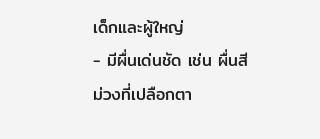เด็กและผู้ใหญ่
- มีผื่นเด่นชัด เช่น ผื่นสีม่วงที่เปลือกตา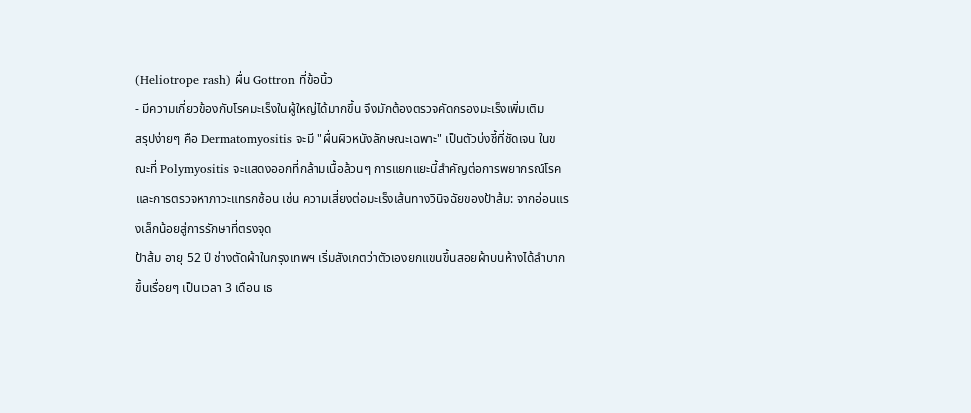(Heliotrope rash) ผื่น Gottron ที่ข้อนิ้ว
- มีความเกี่ยวข้องกับโรคมะเร็งในผู้ใหญ่ได้มากขึ้น จึงมักต้องตรวจคัดกรองมะเร็งเพิ่มเติม
สรุปง่ายๆ คือ Dermatomyositis จะมี "ผื่นผิวหนังลักษณะเฉพาะ" เป็นตัวบ่งชี้ที่ชัดเจน ในขณะที่ Polymyositis จะแสดงออกที่กล้ามเนื้อล้วนๆ การแยกแยะนี้สำคัญต่อการพยากรณ์โรคและการตรวจหาภาวะแทรกซ้อน เช่น ความเสี่ยงต่อมะเร็งเส้นทางวินิจฉัยของป้าส้ม: จากอ่อนแรงเล็กน้อยสู่การรักษาที่ตรงจุด
ป้าส้ม อายุ 52 ปี ช่างตัดผ้าในกรุงเทพฯ เริ่มสังเกตว่าตัวเองยกแขนขึ้นสอยผ้าบนห้างได้ลำบากขึ้นเรื่อยๆ เป็นเวลา 3 เดือน เธ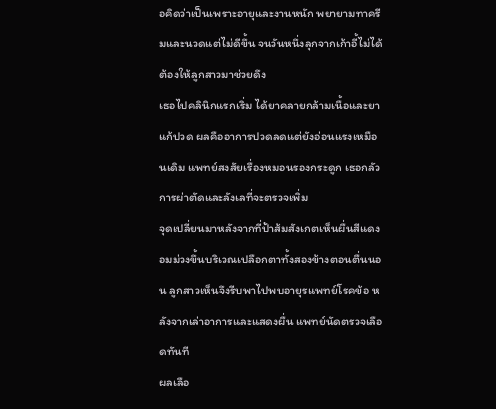อคิดว่าเป็นเพราะอายุและงานหนัก พยายามทาครีมและนวดแต่ไม่ดีขึ้น จนวันหนึ่งลุกจากเก้าอี้ไม่ได้ต้องให้ลูกสาวมาช่วยดึง
เธอไปคลินิกแรกเริ่ม ได้ยาคลายกล้ามเนื้อและยาแก้ปวด ผลคืออาการปวดลดแต่ยังอ่อนแรงเหมือนเดิม แพทย์สงสัยเรื่องหมอนรองกระดูก เธอกลัวการผ่าตัดและลังเลที่จะตรวจเพิ่ม
จุดเปลี่ยนมาหลังจากที่ป้าส้มสังเกตเห็นผื่นสีแดงอมม่วงขึ้นบริเวณเปลือกตาทั้งสองข้างตอนตื่นนอน ลูกสาวเห็นจึงรีบพาไปพบอายุรแพทย์โรคข้อ หลังจากเล่าอาการและแสดงผื่น แพทย์นัดตรวจเลือดทันที
ผลเลือ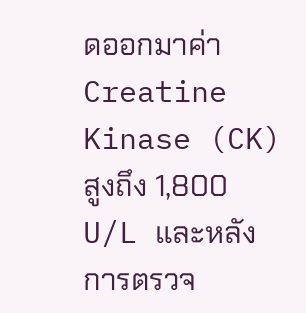ดออกมาค่า Creatine Kinase (CK) สูงถึง 1,800 U/L และหลังการตรวจ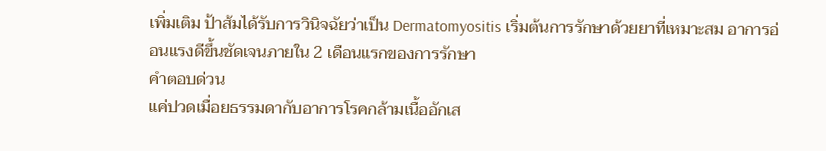เพิ่มเติม ป้าส้มได้รับการวินิจฉัยว่าเป็น Dermatomyositis เริ่มต้นการรักษาด้วยยาที่เหมาะสม อาการอ่อนแรงดีขึ้นชัดเจนภายใน 2 เดือนแรกของการรักษา
คำตอบด่วน
แค่ปวดเมื่อยธรรมดากับอาการโรคกล้ามเนื้ออักเส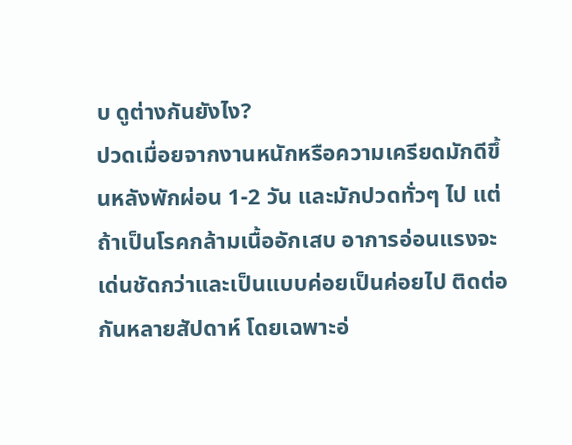บ ดูต่างกันยังไง?
ปวดเมื่อยจากงานหนักหรือความเครียดมักดีขึ้นหลังพักผ่อน 1-2 วัน และมักปวดทั่วๆ ไป แต่ถ้าเป็นโรคกล้ามเนื้ออักเสบ อาการอ่อนแรงจะเด่นชัดกว่าและเป็นแบบค่อยเป็นค่อยไป ติดต่อกันหลายสัปดาห์ โดยเฉพาะอ่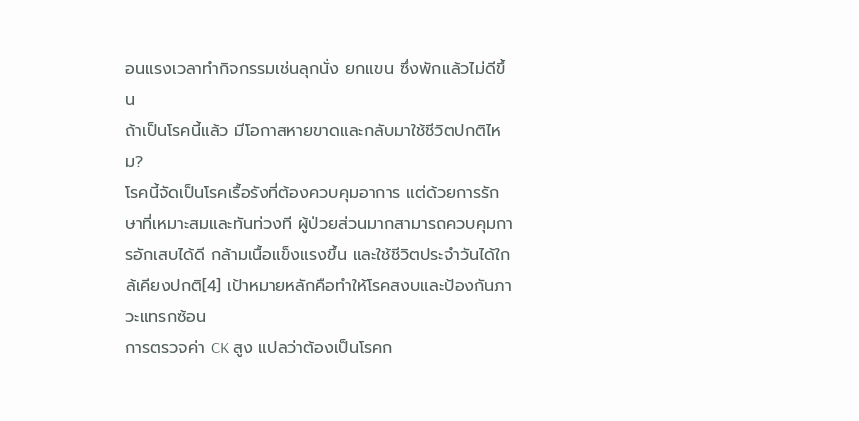อนแรงเวลาทำกิจกรรมเช่นลุกนั่ง ยกแขน ซึ่งพักแล้วไม่ดีขึ้น
ถ้าเป็นโรคนี้แล้ว มีโอกาสหายขาดและกลับมาใช้ชีวิตปกติไหม?
โรคนี้จัดเป็นโรคเรื้อรังที่ต้องควบคุมอาการ แต่ด้วยการรักษาที่เหมาะสมและทันท่วงที ผู้ป่วยส่วนมากสามารถควบคุมการอักเสบได้ดี กล้ามเนื้อแข็งแรงขึ้น และใช้ชีวิตประจำวันได้ใกล้เคียงปกติ[4] เป้าหมายหลักคือทำให้โรคสงบและป้องกันภาวะแทรกซ้อน
การตรวจค่า CK สูง แปลว่าต้องเป็นโรคก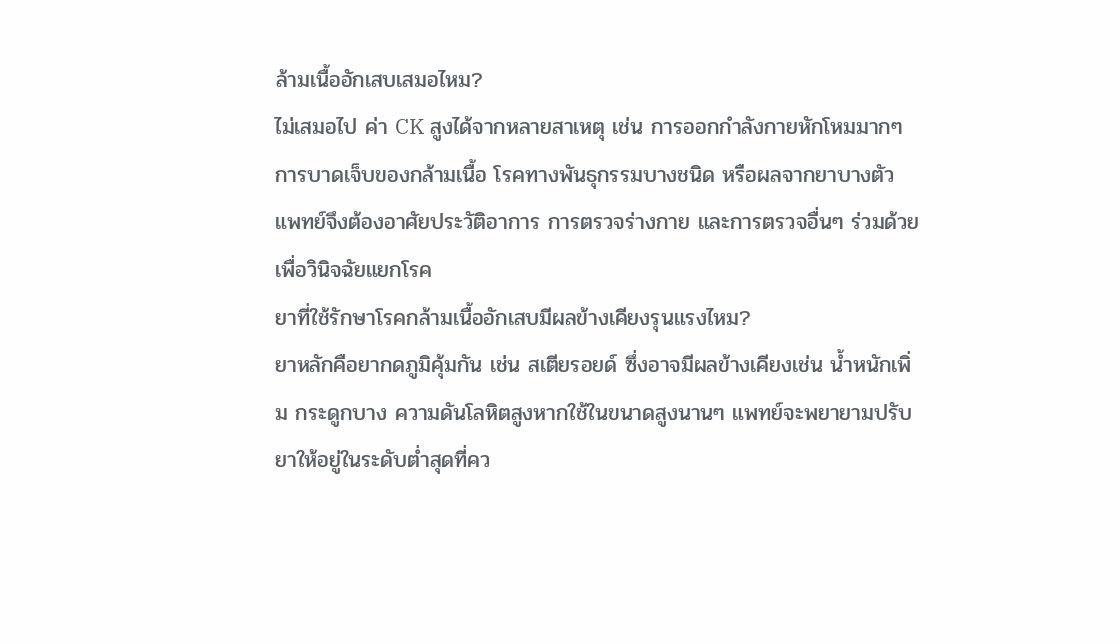ล้ามเนื้ออักเสบเสมอไหม?
ไม่เสมอไป ค่า CK สูงได้จากหลายสาเหตุ เช่น การออกกำลังกายหักโหมมากๆ การบาดเจ็บของกล้ามเนื้อ โรคทางพันธุกรรมบางชนิด หรือผลจากยาบางตัว แพทย์จึงต้องอาศัยประวัติอาการ การตรวจร่างกาย และการตรวจอื่นๆ ร่วมด้วยเพื่อวินิจฉัยแยกโรค
ยาที่ใช้รักษาโรคกล้ามเนื้ออักเสบมีผลข้างเคียงรุนแรงไหม?
ยาหลักคือยากดภูมิคุ้มกัน เช่น สเตียรอยด์ ซึ่งอาจมีผลข้างเคียงเช่น น้ำหนักเพิ่ม กระดูกบาง ความดันโลหิตสูงหากใช้ในขนาดสูงนานๆ แพทย์จะพยายามปรับยาให้อยู่ในระดับต่ำสุดที่คว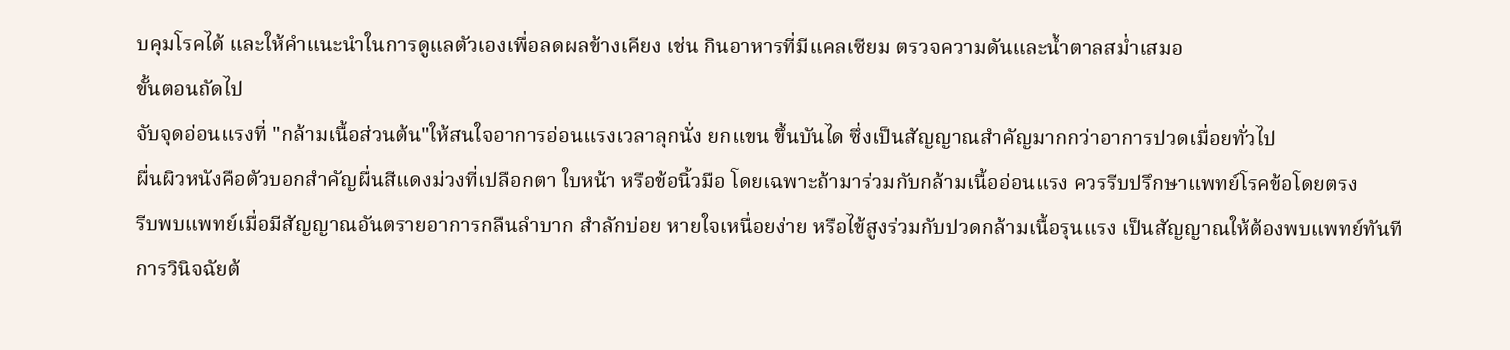บคุมโรคได้ และให้คำแนะนำในการดูแลตัวเองเพื่อลดผลข้างเคียง เช่น กินอาหารที่มีแคลเซียม ตรวจความดันและน้ำตาลสม่ำเสมอ
ขั้นตอนถัดไป
จับจุดอ่อนแรงที่ "กล้ามเนื้อส่วนต้น"ให้สนใจอาการอ่อนแรงเวลาลุกนั่ง ยกแขน ขึ้นบันได ซึ่งเป็นสัญญาณสำคัญมากกว่าอาการปวดเมื่อยทั่วไป
ผื่นผิวหนังคือตัวบอกสำคัญผื่นสีแดงม่วงที่เปลือกตา ใบหน้า หรือข้อนิ้วมือ โดยเฉพาะถ้ามาร่วมกับกล้ามเนื้ออ่อนแรง ควรรีบปรึกษาแพทย์โรคข้อโดยตรง
รีบพบแพทย์เมื่อมีสัญญาณอันตรายอาการกลืนลำบาก สำลักบ่อย หายใจเหนื่อยง่าย หรือไข้สูงร่วมกับปวดกล้ามเนื้อรุนแรง เป็นสัญญาณให้ต้องพบแพทย์ทันที
การวินิจฉัยต้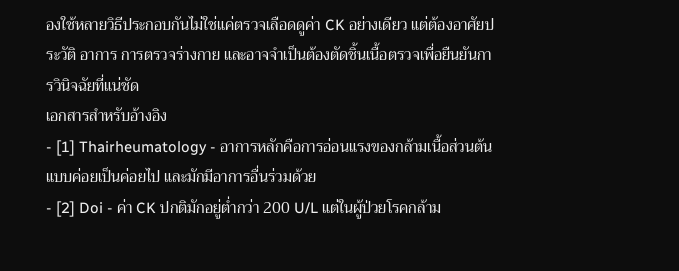องใช้หลายวิธีประกอบกันไม่ใช่แค่ตรวจเลือดดูค่า CK อย่างเดียว แต่ต้องอาศัยประวัติ อาการ การตรวจร่างกาย และอาจจำเป็นต้องตัดชิ้นเนื้อตรวจเพื่อยืนยันการวินิจฉัยที่แน่ชัด
เอกสารสำหรับอ้างอิง
- [1] Thairheumatology - อาการหลักคือการอ่อนแรงของกล้ามเนื้อส่วนต้น แบบค่อยเป็นค่อยไป และมักมีอาการอื่นร่วมด้วย
- [2] Doi - ค่า CK ปกติมักอยู่ต่ำกว่า 200 U/L แต่ในผู้ป่วยโรคกล้าม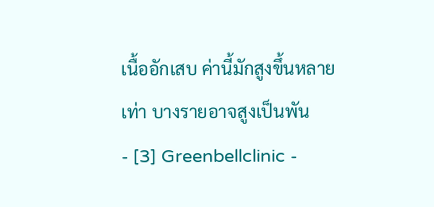เนื้ออักเสบ ค่านี้มักสูงขึ้นหลายเท่า บางรายอาจสูงเป็นพัน
- [3] Greenbellclinic -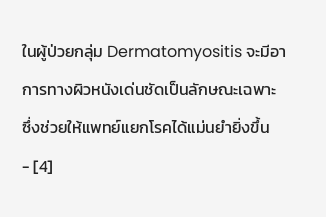ในผู้ป่วยกลุ่ม Dermatomyositis จะมีอาการทางผิวหนังเด่นชัดเป็นลักษณะเฉพาะ ซึ่งช่วยให้แพทย์แยกโรคได้แม่นยำยิ่งขึ้น
- [4]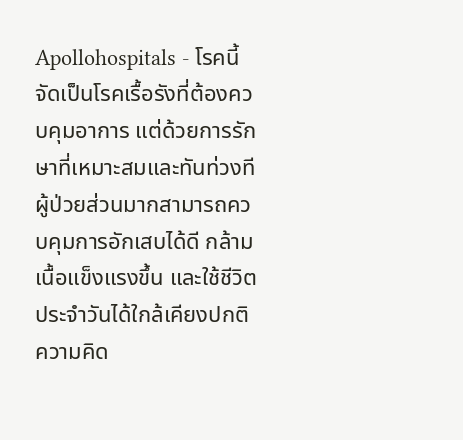Apollohospitals - โรคนี้จัดเป็นโรคเรื้อรังที่ต้องควบคุมอาการ แต่ด้วยการรักษาที่เหมาะสมและทันท่วงที ผู้ป่วยส่วนมากสามารถควบคุมการอักเสบได้ดี กล้ามเนื้อแข็งแรงขึ้น และใช้ชีวิตประจำวันได้ใกล้เคียงปกติ
ความคิด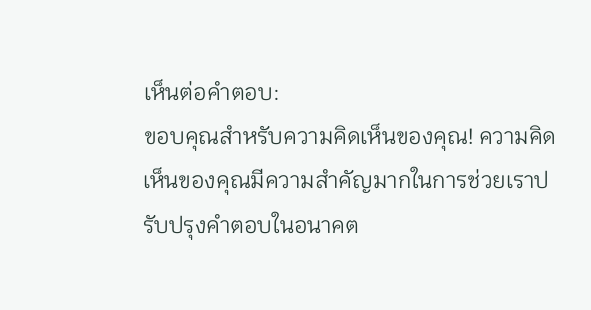เห็นต่อคำตอบ:
ขอบคุณสำหรับความคิดเห็นของคุณ! ความคิดเห็นของคุณมีความสำคัญมากในการช่วยเราปรับปรุงคำตอบในอนาคต